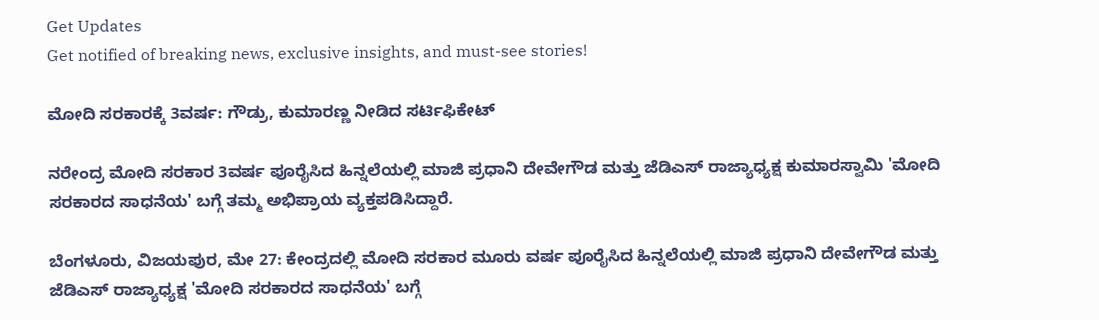Get Updates
Get notified of breaking news, exclusive insights, and must-see stories!

ಮೋದಿ ಸರಕಾರಕ್ಕೆ 3ವರ್ಷ: ಗೌಡ್ರು, ಕುಮಾರಣ್ಣ ನೀಡಿದ ಸರ್ಟಿಫಿಕೇಟ್

ನರೇಂದ್ರ ಮೋದಿ ಸರಕಾರ 3ವರ್ಷ ಪೂರೈಸಿದ ಹಿನ್ನಲೆಯಲ್ಲಿ ಮಾಜಿ ಪ್ರಧಾನಿ ದೇವೇಗೌಡ ಮತ್ತು ಜೆಡಿಎಸ್ ರಾಜ್ಯಾಧ್ಯಕ್ಷ ಕುಮಾರಸ್ವಾಮಿ 'ಮೋದಿ ಸರಕಾರದ ಸಾಧನೆಯ' ಬಗ್ಗೆ ತಮ್ಮ ಅಭಿಪ್ರಾಯ ವ್ಯಕ್ತಪಡಿಸಿದ್ದಾರೆ.

ಬೆಂಗಳೂರು, ವಿಜಯಪುರ, ಮೇ 27: ಕೇಂದ್ರದಲ್ಲಿ ಮೋದಿ ಸರಕಾರ ಮೂರು ವರ್ಷ ಪೂರೈಸಿದ ಹಿನ್ನಲೆಯಲ್ಲಿ ಮಾಜಿ ಪ್ರಧಾನಿ ದೇವೇಗೌಡ ಮತ್ತು ಜೆಡಿಎಸ್ ರಾಜ್ಯಾಧ್ಯಕ್ಷ 'ಮೋದಿ ಸರಕಾರದ ಸಾಧನೆಯ' ಬಗ್ಗೆ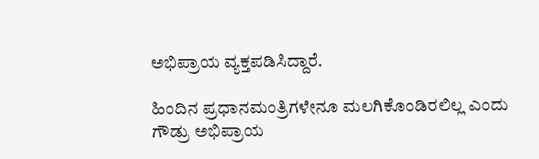ಅಭಿಪ್ರಾಯ ವ್ಯಕ್ತಪಡಿಸಿದ್ದಾರೆ.

ಹಿಂದಿನ ಪ್ರಧಾನಮಂತ್ರಿಗಳೇನೂ ಮಲಗಿಕೊಂಡಿರಲಿಲ್ಲ ಎಂದು ಗೌಡ್ರು ಅಭಿಪ್ರಾಯ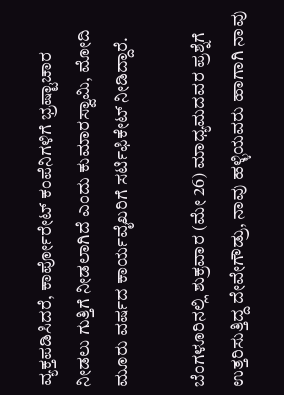ವ್ಯಕ್ತಪಡಿಸಿದರೆ, ಕಾರ್ಪೋರೇಟ್ ಕಂಪೆನಿಗಳಿಗೆ ಭ್ರಷ್ಟಾಚಾರ ನೀಡಲು ಗುತ್ತಿಗೆ ನೀಡಲಾಗಿದೆ ಎಂದು ಕುಮಾರಸ್ವಾಮಿ, ಮೋದಿ ಮೂರು ವರ್ಷದ ಕಾರ್ಯವೈಖರಿಗೆ ಸರ್ಟಿಫಿಕೇಟ್ ನೀಡಿದ್ದಾರೆ.

ಬೆಂಗಳೂರಿನಲ್ಲಿ ಶುಕ್ರವಾರ (ಮೇ 26) ಮಾಧ್ಯಮದವರ ಪ್ರಶ್ನೆಗೆ ಉತ್ತರಿಸುತ್ತಿದ್ದ ದೇವೇಗೌಡ್ರು, ನಾವು ಹಳ್ಳಿಯವರು ಹಾಗಾಗಿ ನಾವು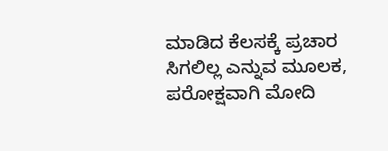ಮಾಡಿದ ಕೆಲಸಕ್ಕೆ ಪ್ರಚಾರ ಸಿಗಲಿಲ್ಲ ಎನ್ನುವ ಮೂಲಕ, ಪರೋಕ್ಷವಾಗಿ ಮೋದಿ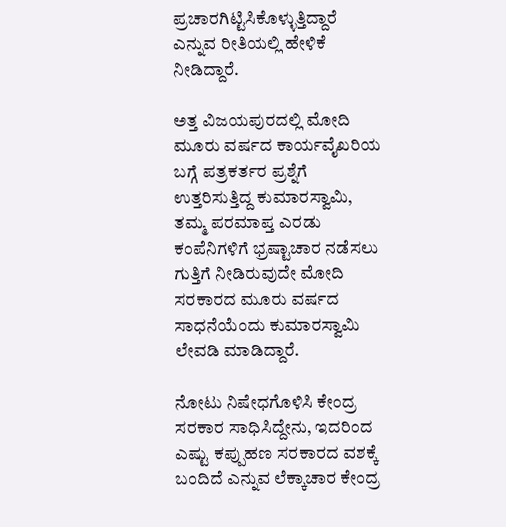ಪ್ರಚಾರಗಿಟ್ಟಿಸಿಕೊಳ್ಳುತ್ತಿದ್ದಾರೆ ಎನ್ನುವ ರೀತಿಯಲ್ಲಿ ಹೇಳಿಕೆ ನೀಡಿದ್ದಾರೆ.

ಅತ್ತ ವಿಜಯಪುರದಲ್ಲಿ ಮೋದಿ ಮೂರು ವರ್ಷದ ಕಾರ್ಯವೈಖರಿಯ ಬಗ್ಗೆ ಪತ್ರಕರ್ತರ ಪ್ರಶ್ನೆಗೆ ಉತ್ತರಿಸುತ್ತಿದ್ದ ಕುಮಾರಸ್ವಾಮಿ, ತಮ್ಮ ಪರಮಾಪ್ತ ಎರಡು ಕಂಪೆನಿಗಳಿಗೆ ಭ್ರಷ್ಟಾಚಾರ ನಡೆಸಲು ಗುತ್ತಿಗೆ ನೀಡಿರುವುದೇ ಮೋದಿ ಸರಕಾರದ ಮೂರು ವರ್ಷದ ಸಾಧನೆಯೆಂದು ಕುಮಾರಸ್ವಾಮಿ ಲೇವಡಿ ಮಾಡಿದ್ದಾರೆ.

ನೋಟು ನಿಷೇಧಗೊಳಿಸಿ ಕೇಂದ್ರ ಸರಕಾರ ಸಾಧಿಸಿದ್ದೇನು, ಇದರಿಂದ ಎಷ್ಟು ಕಪ್ಪುಹಣ ಸರಕಾರದ ವಶಕ್ಕೆ ಬಂದಿದೆ ಎನ್ನುವ ಲೆಕ್ಕಾಚಾರ ಕೇಂದ್ರ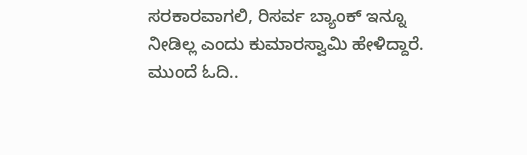ಸರಕಾರವಾಗಲಿ, ರಿಸರ್ವ ಬ್ಯಾಂಕ್ ಇನ್ನೂ ನೀಡಿಲ್ಲ ಎಂದು ಕುಮಾರಸ್ವಾಮಿ ಹೇಳಿದ್ದಾರೆ. ಮುಂದೆ ಓದಿ..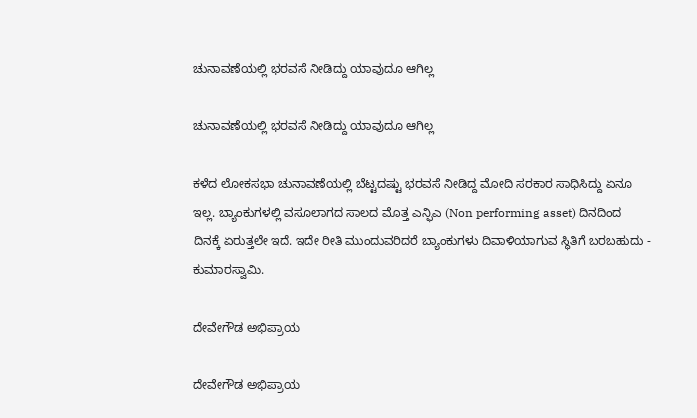ಚುನಾವಣೆಯಲ್ಲಿ ಭರವಸೆ ನೀಡಿದ್ದು ಯಾವುದೂ ಆಗಿಲ್ಲ

ಚುನಾವಣೆಯಲ್ಲಿ ಭರವಸೆ ನೀಡಿದ್ದು ಯಾವುದೂ ಆಗಿಲ್ಲ

ಕಳೆದ ಲೋಕಸಭಾ ಚುನಾವಣೆಯಲ್ಲಿ ಬೆಟ್ಟದಷ್ಟು ಭರವಸೆ ನೀಡಿದ್ದ ಮೋದಿ ಸರಕಾರ ಸಾಧಿಸಿದ್ದು ಏನೂ ಇಲ್ಲ. ಬ್ಯಾಂಕುಗಳಲ್ಲಿ ವಸೂಲಾಗದ ಸಾಲದ ಮೊತ್ತ ಎನ್ಫಿಎ (Non performing asset) ದಿನದಿಂದ ದಿನಕ್ಕೆ ಏರುತ್ತಲೇ ಇದೆ. ಇದೇ ರೀತಿ ಮುಂದುವರಿದರೆ ಬ್ಯಾಂಕುಗಳು ದಿವಾಳಿಯಾಗುವ ಸ್ಥಿತಿಗೆ ಬರಬಹುದು - ಕುಮಾರಸ್ವಾಮಿ.

ದೇವೇಗೌಡ ಅಭಿಪ್ರಾಯ

ದೇವೇಗೌಡ ಅಭಿಪ್ರಾಯ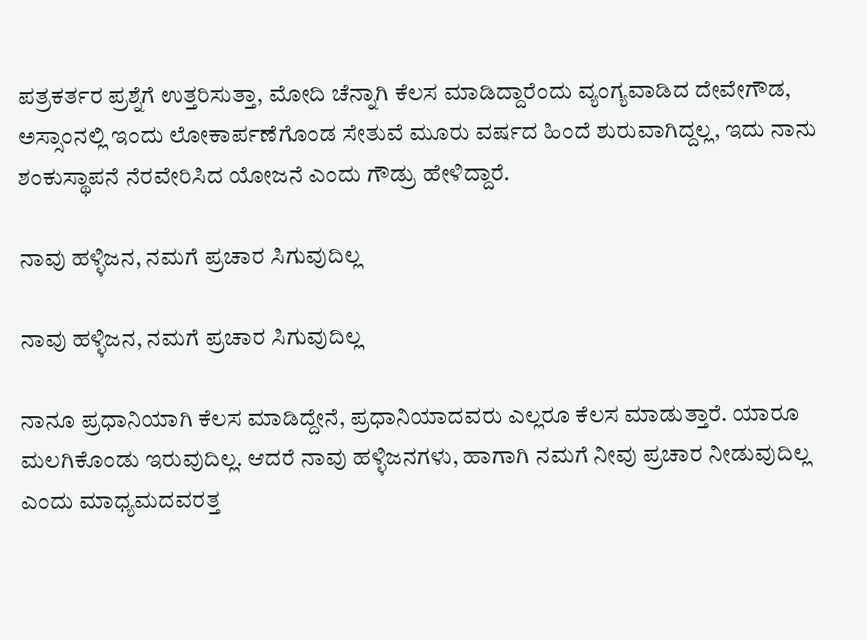ಪತ್ರಕರ್ತರ ಪ್ರಶ್ನೆಗೆ ಉತ್ತರಿಸುತ್ತಾ, ಮೋದಿ ಚೆನ್ನಾಗಿ ಕೆಲಸ ಮಾಡಿದ್ದಾರೆಂದು ವ್ಯಂಗ್ಯವಾಡಿದ ದೇವೇಗೌಡ, ಅಸ್ಸಾಂನಲ್ಲಿ ಇಂದು ಲೋಕಾರ್ಪಣೆಗೊಂಡ ಸೇತುವೆ ಮೂರು ವರ್ಷದ ಹಿಂದೆ ಶುರುವಾಗಿದ್ದಲ್ಲ, ಇದು ನಾನು ಶಂಕುಸ್ಥಾಪನೆ ನೆರವೇರಿಸಿದ ಯೋಜನೆ ಎಂದು ಗೌಡ್ರು ಹೇಳಿದ್ದಾರೆ.

ನಾವು ಹಳ್ಳಿಜನ, ನಮಗೆ ಪ್ರಚಾರ ಸಿಗುವುದಿಲ್ಲ

ನಾವು ಹಳ್ಳಿಜನ, ನಮಗೆ ಪ್ರಚಾರ ಸಿಗುವುದಿಲ್ಲ

ನಾನೂ ಪ್ರಧಾನಿಯಾಗಿ ಕೆಲಸ ಮಾಡಿದ್ದೇನೆ, ಪ್ರಧಾನಿಯಾದವರು ಎಲ್ಲರೂ ಕೆಲಸ ಮಾಡುತ್ತಾರೆ. ಯಾರೂ ಮಲಗಿಕೊಂಡು ಇರುವುದಿಲ್ಲ. ಆದರೆ ನಾವು ಹಳ್ಳಿಜನಗಳು, ಹಾಗಾಗಿ ನಮಗೆ ನೀವು ಪ್ರಚಾರ ನೀಡುವುದಿಲ್ಲ ಎಂದು ಮಾಧ್ಯಮದವರತ್ತ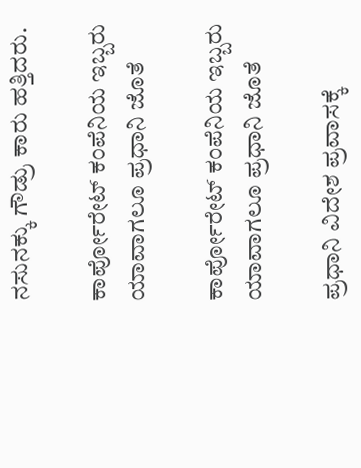ನಸುನಕ್ಕು ಗೌಡ್ರು ಕಾರು ಹತ್ತಿದರು.

ಕಾರ್ಪೋರೇಟ್ ಕಂಪೆನಿಯ ಇಬ್ಬರು ಯಾವಾಗಲೂ ಪ್ರಧಾನಿ ಜೊತೆ

ಕಾರ್ಪೋರೇಟ್ ಕಂಪೆನಿಯ ಇಬ್ಬರು ಯಾವಾಗಲೂ ಪ್ರಧಾನಿ ಜೊತೆ

ಪ್ರಧಾನಿ ವಿದೇಶ ಪ್ರವಾಸಕ್ಕೆ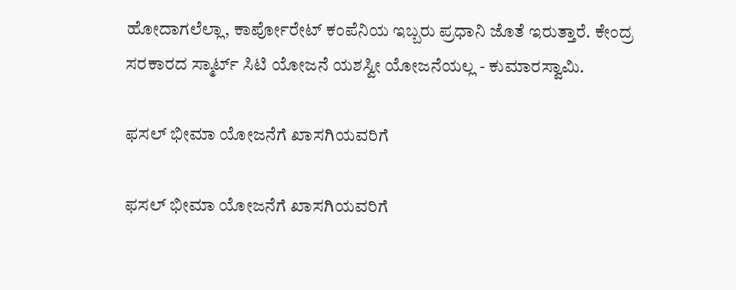ಹೋದಾಗಲೆಲ್ಲಾ, ಕಾರ್ಪೋರೇಟ್ ಕಂಪೆನಿಯ ಇಬ್ಬರು ಪ್ರಧಾನಿ ಜೊತೆ ಇರುತ್ತಾರೆ. ಕೇಂದ್ರ ಸರಕಾರದ ಸ್ಮಾರ್ಟ್ ಸಿಟಿ ಯೋಜನೆ ಯಶಸ್ವೀ ಯೋಜನೆಯಲ್ಲ - ಕುಮಾರಸ್ವಾಮಿ.

ಫಸಲ್ ಭೀಮಾ ಯೋಜನೆಗೆ ಖಾಸಗಿಯವರಿಗೆ

ಫಸಲ್ ಭೀಮಾ ಯೋಜನೆಗೆ ಖಾಸಗಿಯವರಿಗೆ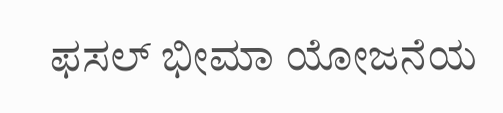ಫಸಲ್ ಭೀಮಾ ಯೋಜನೆಯ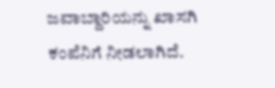ಜವಾಬ್ದಾರಿಯನ್ನು ಖಾಸಗಿ ಕಂಪೆನಿಗೆ ನೀಡಲಾಗಿದೆ.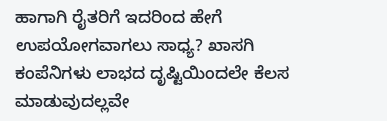ಹಾಗಾಗಿ ರೈತರಿಗೆ ಇದರಿಂದ ಹೇಗೆ ಉಪಯೋಗವಾಗಲು ಸಾಧ್ಯ? ಖಾಸಗಿ ಕಂಪೆನಿಗಳು ಲಾಭದ ದೃಷ್ಟಿಯಿಂದಲೇ ಕೆಲಸ ಮಾಡುವುದಲ್ಲವೇ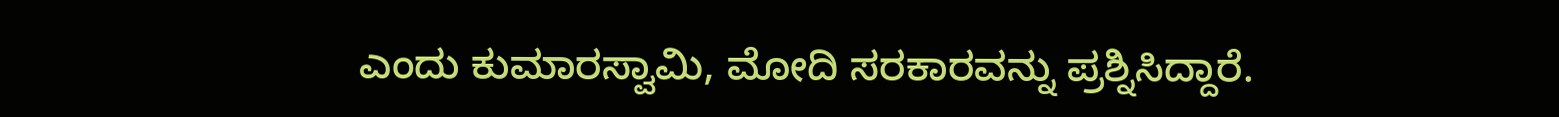ಎಂದು ಕುಮಾರಸ್ವಾಮಿ, ಮೋದಿ ಸರಕಾರವನ್ನು ಪ್ರಶ್ನಿಸಿದ್ದಾರೆ.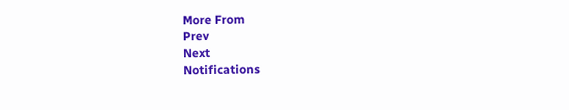More From
Prev
Next
Notifications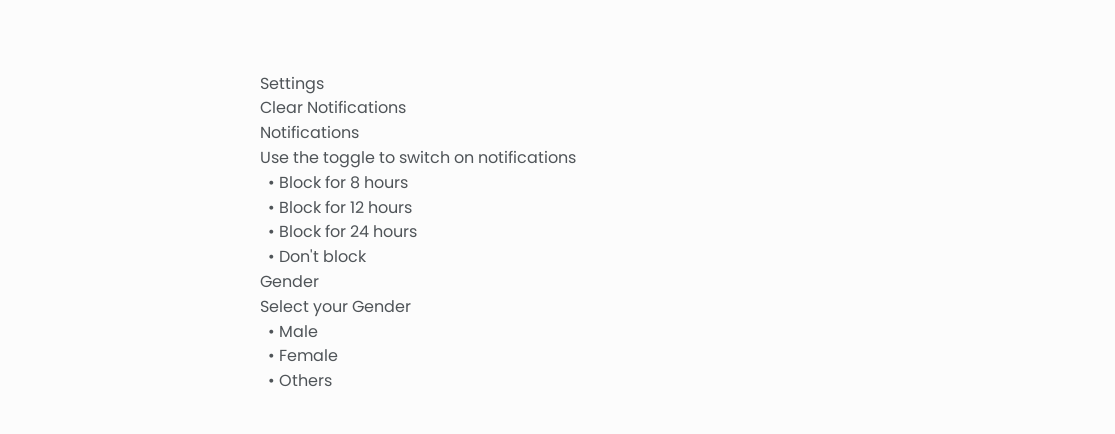Settings
Clear Notifications
Notifications
Use the toggle to switch on notifications
  • Block for 8 hours
  • Block for 12 hours
  • Block for 24 hours
  • Don't block
Gender
Select your Gender
  • Male
  • Female
  • Others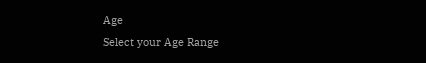Age
Select your Age Range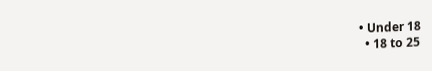• Under 18
  • 18 to 25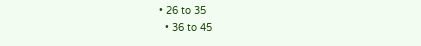• 26 to 35
  • 36 to 45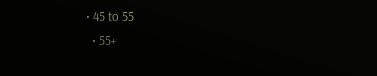• 45 to 55
  • 55+